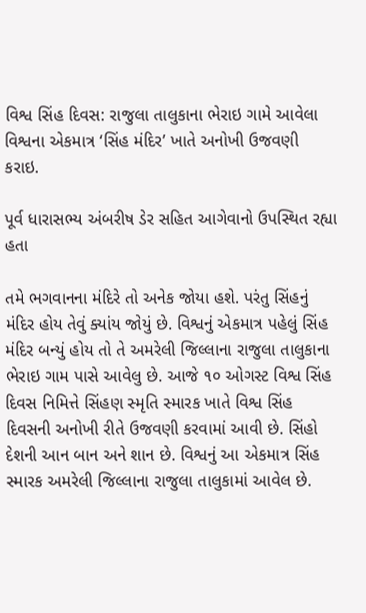વિશ્વ સિંહ દિવસ: રાજુલા તાલુકાના ભેરાઇ ગામે આવેલા વિશ્વના એકમાત્ર ‘સિંહ મંદિર’ ખાતે અનોખી ઉજવણી કરાઇ.

પૂર્વ ધારાસભ્ય અંબરીષ ડેર સહિત આગેવાનો ઉપસ્થિત રહ્યા હતા

તમે ભગવાનના મંદિરે તો અનેક જોયા હશે. પરંતુ સિંહનું મંદિર હોય તેવું ક્યાંય જોયું છે. વિશ્વનું એકમાત્ર પહેલું સિંહ મંદિર બન્યું હોય તો તે અમરેલી જિલ્લાના રાજુલા તાલુકાના ભેરાઇ ગામ પાસે આવેલુ છે. આજે ૧૦ ઓગસ્ટ વિશ્વ સિંહ દિવસ નિમિત્તે સિંહણ સ્મૃતિ સ્મારક ખાતે વિશ્વ સિંહ દિવસની અનોખી રીતે ઉજવણી કરવામાં આવી છે. સિંહો દેશની આન બાન અને શાન છે. વિશ્વનું આ એકમાત્ર સિંહ સ્મારક અમરેલી જિલ્લાના રાજુલા તાલુકામાં આવેલ છે.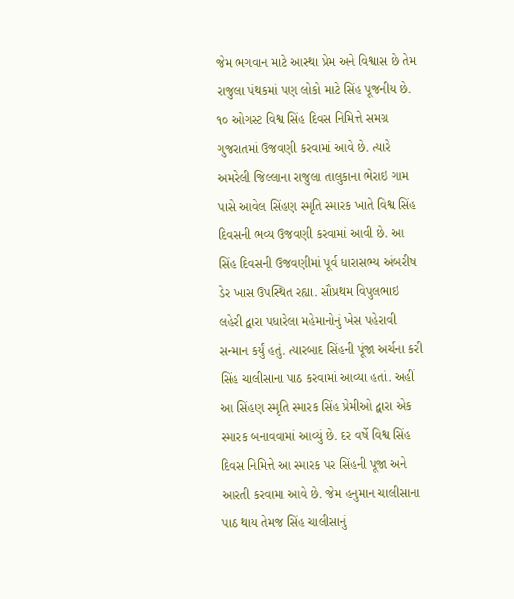જેમ ભગવાન માટે આસ્થા પ્રેમ અને વિશ્વાસ છે તેમ રાજુલા પંથકમાં પણ લોકો માટે સિંહ પૂજનીય છે. ૧૦ ઓગસ્ટ વિશ્વ સિંહ દિવસ નિમિત્તે સમગ્ર ગુજરાતમાં ઉજવણી કરવામાં આવે છે. ત્યારે અમરેલી જિલ્લાના રાજુલા તાલુકાના ભેરાઇ ગામ પાસે આવેલ સિંહણ સ્મૃતિ સ્મારક ખાતે વિશ્વ સિંહ દિવસની ભવ્ય ઉજવણી કરવામાં આવી છે. આ સિંહ દિવસની ઉજવણીમાં પૂર્વ ધારાસભ્ય અંબરીષ ડેર ખાસ ઉપસ્થિત રહ્યા. સૌપ્રથમ વિપુલભાઇ લહેરી દ્વારા પધારેલા મહેમાનોનું ખેસ પહેરાવી સન્માન કર્યું હતું. ત્યારબાદ સિંહની પૂંજા અર્ચના કરી સિંહ ચાલીસાના પાઠ કરવામાં આવ્યા હતાં. અહીં આ સિંહણ સ્મૃતિ સ્મારક સિંહ પ્રેમીઓ દ્વારા એક સ્મારક બનાવવામાં આવ્યું છે. દર વર્ષે વિશ્વ સિંહ દિવસ નિમિત્તે આ સ્મારક પર સિંહની પૂજા અને આરતી કરવામા આવે છે. જેમ હનુમાન ચાલીસાના પાઠ થાય તેમજ સિંહ ચાલીસાનું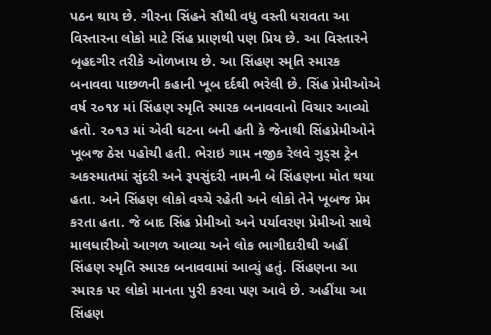પઠન થાય છે. ગીરના સિંહને સૌથી વધુ વસ્તી ધરાવતા આ વિસ્તારના લોકો માટે સિંહ પ્રાણથી પણ પ્રિય છે. આ વિસ્તારને બૃહદગીર તરીકે ઓળખાય છે. આ સિંહણ સ્મૃતિ સ્મારક બનાવવા પાછળની કહાની ખૂબ દર્દથી ભરેલી છે. સિંહ પ્રેમીઓએ વર્ષ ૨૦૧૪ માં સિંહણ સ્મૃતિ સ્મારક બનાવવાનો વિચાર આવ્યો હતો. ૨૦૧૩ માં એવી ઘટના બની હતી કે જેનાથી સિંહપ્રેમીઓને ખૂબજ ઠેસ પહોચી હતી. ભેરાઇ ગામ નજીક રેલવે ગુડ્સ ટ્રેન અકસ્માતમાં સુંદરી અને રૂપસુંદરી નામની બે સિંહણના મોત થયા હતા. અને સિંહણ લોકો વચ્ચે રહેતી અને લોકો તેને ખૂબજ પ્રેમ કરતા હતા. જે બાદ સિંહ પ્રેમીઓ અને પર્યાવરણ પ્રેમીઓ સાથે માલધારીઓ આગળ આવ્યા અને લોક ભાગીદારીથી અહીં સિંહણ સ્મૃતિ સ્મારક બનાવવામાં આવ્યું હતું. સિંહણના આ સ્મારક પર લોકો માનતા પુરી કરવા પણ આવે છે. અહીંયા આ સિંહણ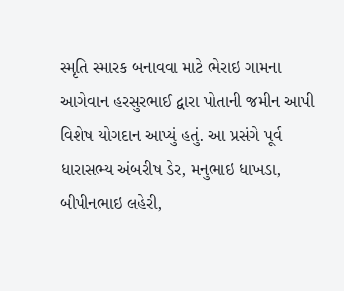સ્મૃતિ સ્મારક બનાવવા માટે ભેરાઇ ગામના આગેવાન હરસુરભાઈ દ્વારા પોતાની જમીન આપી વિશેષ યોગદાન આપ્યું હતું. આ પ્રસંગે પૂર્વ ધારાસભ્ય અંબરીષ ડેર, મનુભાઇ ધાખડા, બીપીનભાઇ લહેરી,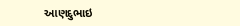આણદુભાઇ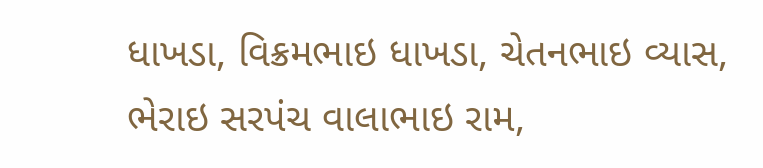ધાખડા, વિક્રમભાઇ ધાખડા, ચેતનભાઇ વ્યાસ, ભેરાઇ સરપંચ વાલાભાઇ રામ,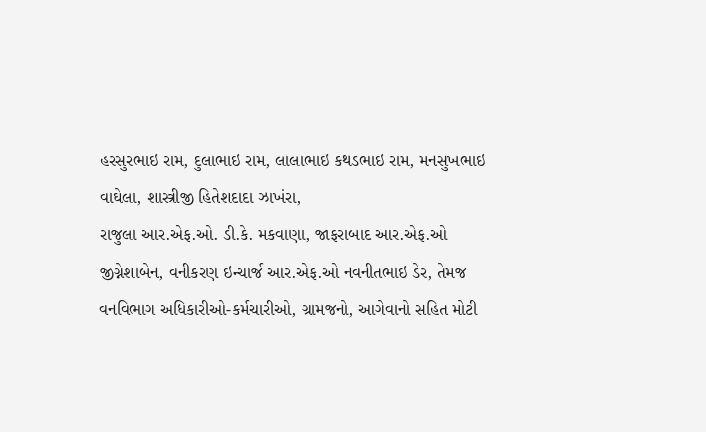હરસુરભાઇ રામ, દુલાભાઇ રામ, લાલાભાઇ કથડભાઇ રામ, મનસુખભાઇ વાઘેલા, શાસ્ત્રીજી હિતેશદાદા ઝાખંરા,
રાજુલા આર.એફ.ઓ. ડી.કે. મકવાણા, જાફરાબાદ આર.એફ.ઓ જીગ્નેશાબેન, વનીકરણ ઇન્ચાર્જ આર.એફ.ઓ નવનીતભાઇ ડેર, તેમજ વનવિભાગ અધિકારીઓ-કર્મચારીઓ, ગ્રામજનો, આગેવાનો સહિત મોટી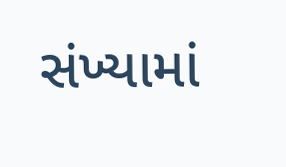સંખ્યામાં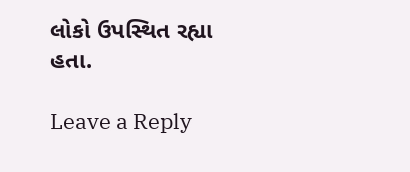લોકો ઉપસ્થિત રહ્યા હતા.

Leave a Reply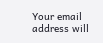Your email address will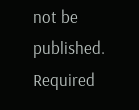not be published. Required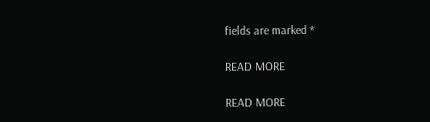fields are marked *

READ MORE

READ MORE